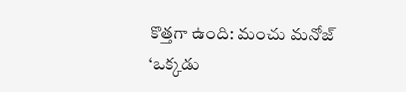కొత్తగా ఉంది: మంచు మనోజ్ ‘ఒక్కడు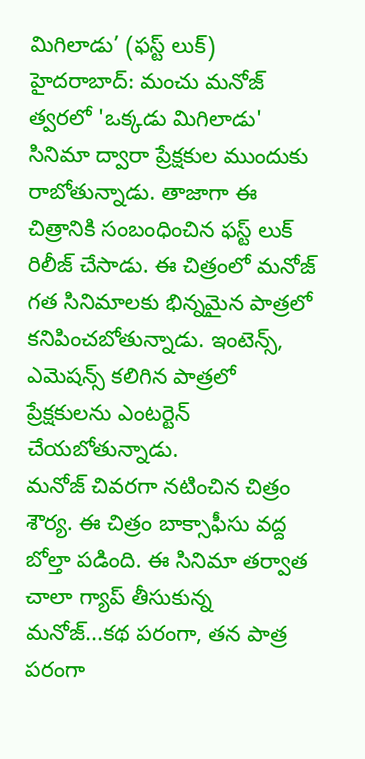మిగిలాడు’ (ఫస్ట్ లుక్)
హైదరాబాద్: మంచు మనోజ్ త్వరలో 'ఒక్కడు మిగిలాడు' సినిమా ద్వారా ప్రేక్షకుల ముందుకు రాబోతున్నాడు. తాజాగా ఈ చిత్రానికి సంబంధించిన ఫస్ట్ లుక్ రిలీజ్ చేసాడు. ఈ చిత్రంలో మనోజ్ గత సినిమాలకు భిన్నమైన పాత్రలో కనిపించబోతున్నాడు. ఇంటెన్స్, ఎమెషన్స్ కలిగిన పాత్రలో ప్రేక్షకులను ఎంటర్టెన్ చేయబోతున్నాడు.
మనోజ్ చివరగా నటించిన చిత్రం శౌర్య. ఈ చిత్రం బాక్సాఫీసు వద్ద బోల్తా పడింది. ఈ సినిమా తర్వాత చాలా గ్యాప్ తీసుకున్న మనోజ్...కథ పరంగా, తన పాత్ర పరంగా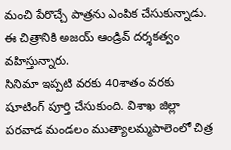మంచి పేరొచ్చే పాత్రను ఎంపిక చేసుకున్నాడు. ఈ చిత్రానికి అజయ్ ఆండ్రివ్ దర్శకత్వం వహిస్తున్నారు.
సినిమా ఇప్పటి వరకు 40శాతం వరకు షూటింగ్ పూర్తి చేసుకుంది. విశాఖ జిల్లా పరవాడ మండలం ముత్యాలమ్మపాలెంలో చిత్ర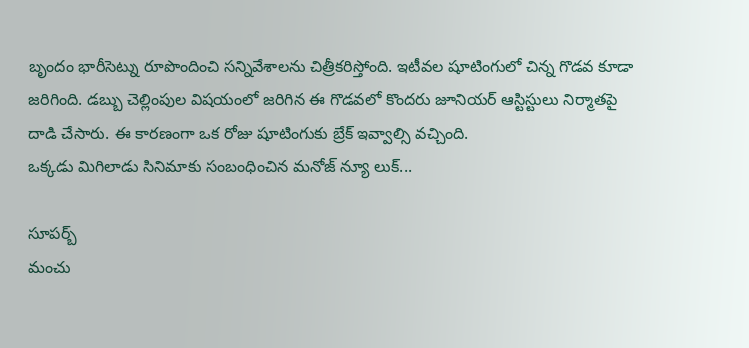బృందం భారీసెట్ను రూపొందించి సన్నివేశాలను చిత్రీకరిస్తోంది. ఇటీవల షూటింగులో చిన్న గొడవ కూడా జరిగింది. డబ్బు చెల్లింపుల విషయంలో జరిగిన ఈ గొడవలో కొందరు జూనియర్ ఆస్టిస్టులు నిర్మాతపై దాడి చేసారు. ఈ కారణంగా ఒక రోజు షూటింగుకు బ్రేక్ ఇవ్వాల్సి వచ్చింది.
ఒక్కడు మిగిలాడు సినిమాకు సంబంధించిన మనోజ్ న్యూ లుక్...

సూపర్బ్
మంచు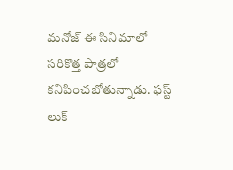మనోజ్ ఈ సినిమాలో సరికొత్త పాత్రలో కనిపించబోతున్నాడు. ఫస్ట్ లుక్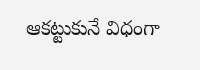ఆకట్టుకునే విధంగా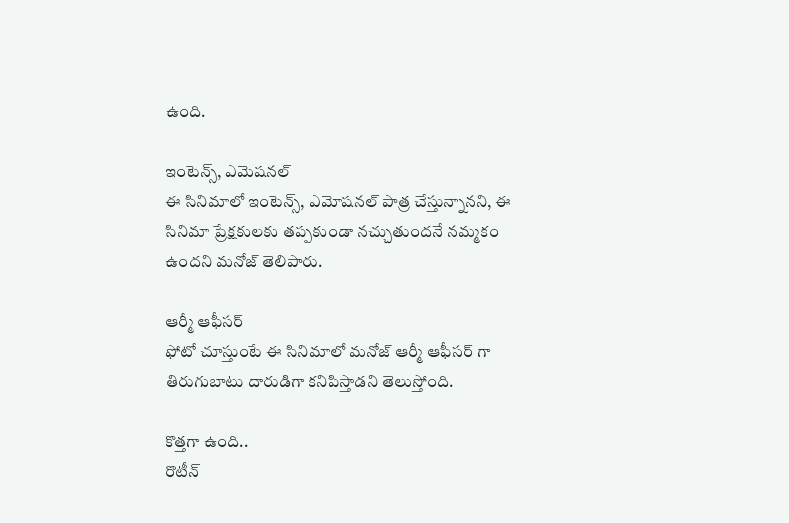ఉంది.

ఇంటెన్స్, ఎమెషనల్
ఈ సినిమాలో ఇంటెన్స్, ఎమోషనల్ పాత్ర చేస్తున్నానని, ఈ సినిమా ప్రేక్షకులకు తప్పకుండా నచ్చుతుందనే నమ్మకం ఉందని మనోజ్ తెలిపారు.

ఆర్మీ ఆఫీసర్
ఫోటో చూస్తుంటే ఈ సినిమాలో మనోజ్ ఆర్మీ ఆఫీసర్ గా తిరుగుబాటు దారుడిగా కనిపిస్తాడని తెలుస్తోంది.

కొత్తగా ఉంది..
రొటీన్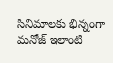సినిమాలకు భిన్నంగా మనోజ్ ఇలాంటి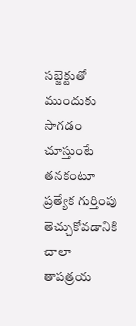సబ్జెక్టుతో ముందుకు సాగడం చూస్తుంటే తనకంటూ ప్రత్యేక గుర్తింపు తెచ్చుకోవడానికి చాలా తాపత్రయ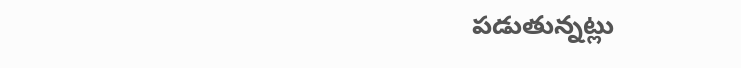పడుతున్నట్లు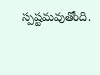స్పష్టమవుతోంది.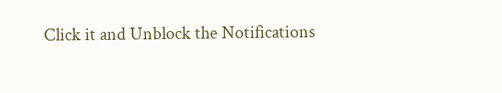Click it and Unblock the Notifications